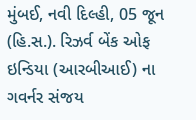મુંબઈ, નવી દિલ્હી, 05 જૂન (હિ.સ.). રિઝર્વ બેંક ઓફ ઇન્ડિયા (આરબીઆઈ) ના ગવર્નર સંજય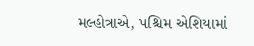મલ્હોત્રાએ, પશ્ચિમ એશિયામાં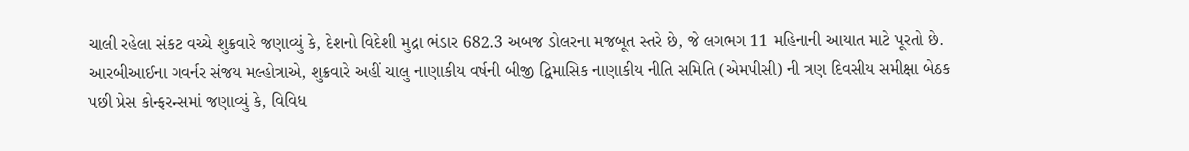ચાલી રહેલા સંકટ વચ્ચે શુક્રવારે જણાવ્યું કે, દેશનો વિદેશી મુદ્રા ભંડાર 682.3 અબજ ડોલરના મજબૂત સ્તરે છે, જે લગભગ 11 મહિનાની આયાત માટે પૂરતો છે.
આરબીઆઈના ગવર્નર સંજય મલ્હોત્રાએ, શુક્રવારે અહીં ચાલુ નાણાકીય વર્ષની બીજી દ્વિમાસિક નાણાકીય નીતિ સમિતિ (એમપીસી) ની ત્રણ દિવસીય સમીક્ષા બેઠક પછી પ્રેસ કોન્ફરન્સમાં જણાવ્યું કે, વિવિધ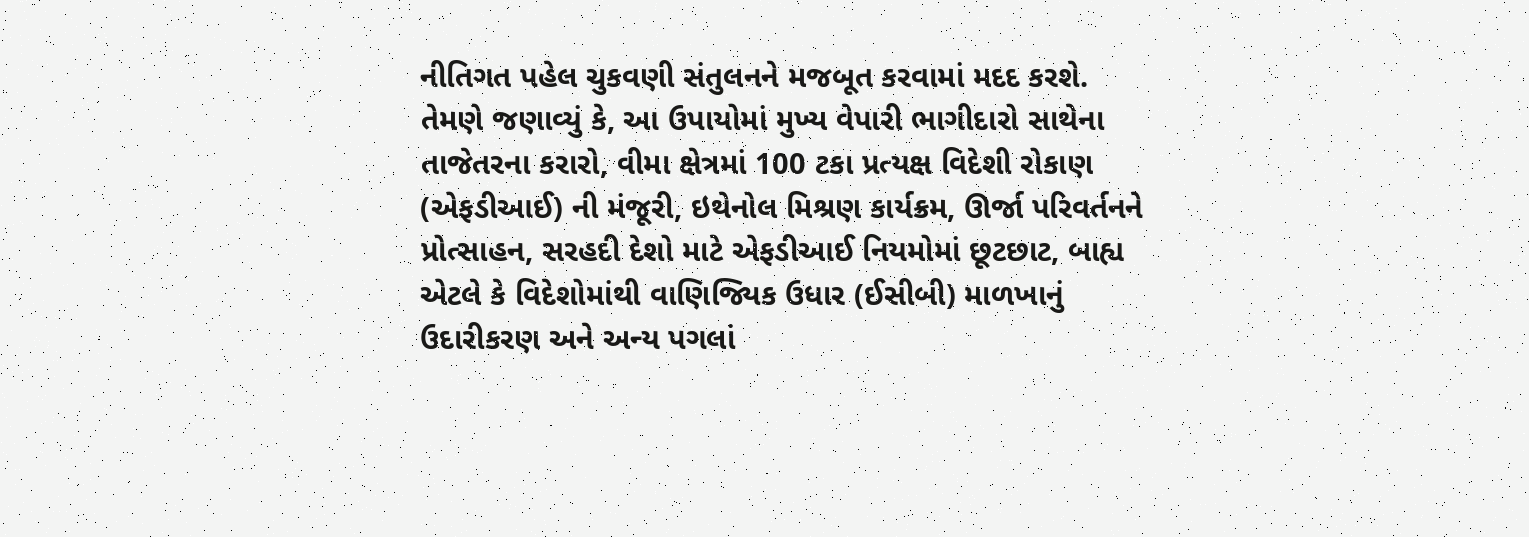નીતિગત પહેલ ચુકવણી સંતુલનને મજબૂત કરવામાં મદદ કરશે. તેમણે જણાવ્યું કે, આ ઉપાયોમાં મુખ્ય વેપારી ભાગીદારો સાથેના તાજેતરના કરારો, વીમા ક્ષેત્રમાં 100 ટકા પ્રત્યક્ષ વિદેશી રોકાણ (એફડીઆઈ) ની મંજૂરી, ઇથેનોલ મિશ્રણ કાર્યક્રમ, ઊર્જા પરિવર્તનને પ્રોત્સાહન, સરહદી દેશો માટે એફડીઆઈ નિયમોમાં છૂટછાટ, બાહ્ય એટલે કે વિદેશોમાંથી વાણિજ્યિક ઉધાર (ઈસીબી) માળખાનું ઉદારીકરણ અને અન્ય પગલાં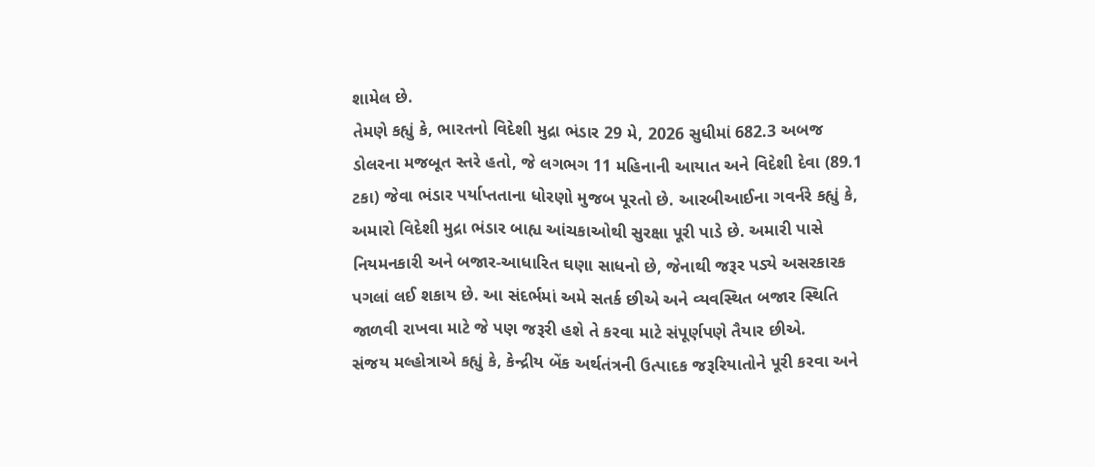શામેલ છે.
તેમણે કહ્યું કે, ભારતનો વિદેશી મુદ્રા ભંડાર 29 મે, 2026 સુધીમાં 682.3 અબજ ડોલરના મજબૂત સ્તરે હતો, જે લગભગ 11 મહિનાની આયાત અને વિદેશી દેવા (89.1 ટકા) જેવા ભંડાર પર્યાપ્તતાના ધોરણો મુજબ પૂરતો છે. આરબીઆઈના ગવર્નરે કહ્યું કે, અમારો વિદેશી મુદ્રા ભંડાર બાહ્ય આંચકાઓથી સુરક્ષા પૂરી પાડે છે. અમારી પાસે નિયમનકારી અને બજાર-આધારિત ઘણા સાધનો છે, જેનાથી જરૂર પડ્યે અસરકારક પગલાં લઈ શકાય છે. આ સંદર્ભમાં અમે સતર્ક છીએ અને વ્યવસ્થિત બજાર સ્થિતિ જાળવી રાખવા માટે જે પણ જરૂરી હશે તે કરવા માટે સંપૂર્ણપણે તૈયાર છીએ.
સંજય મલ્હોત્રાએ કહ્યું કે, કેન્દ્રીય બેંક અર્થતંત્રની ઉત્પાદક જરૂરિયાતોને પૂરી કરવા અને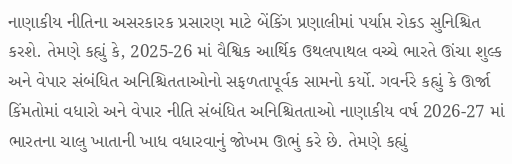નાણાકીય નીતિના અસરકારક પ્રસારણ માટે બેંકિંગ પ્રણાલીમાં પર્યાપ્ત રોકડ સુનિશ્ચિત કરશે. તેમણે કહ્યું કે, 2025-26 માં વૈશ્વિક આર્થિક ઉથલપાથલ વચ્ચે ભારતે ઊંચા શુલ્ક અને વેપાર સંબંધિત અનિશ્ચિતતાઓનો સફળતાપૂર્વક સામનો કર્યો. ગવર્નરે કહ્યું કે ઊર્જા કિંમતોમાં વધારો અને વેપાર નીતિ સંબંધિત અનિશ્ચિતતાઓ નાણાકીય વર્ષ 2026-27 માં ભારતના ચાલુ ખાતાની ખાધ વધારવાનું જોખમ ઊભું કરે છે. તેમણે કહ્યું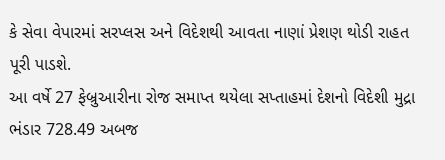કે સેવા વેપારમાં સરપ્લસ અને વિદેશથી આવતા નાણાં પ્રેશણ થોડી રાહત પૂરી પાડશે.
આ વર્ષે 27 ફેબ્રુઆરીના રોજ સમાપ્ત થયેલા સપ્તાહમાં દેશનો વિદેશી મુદ્રા ભંડાર 728.49 અબજ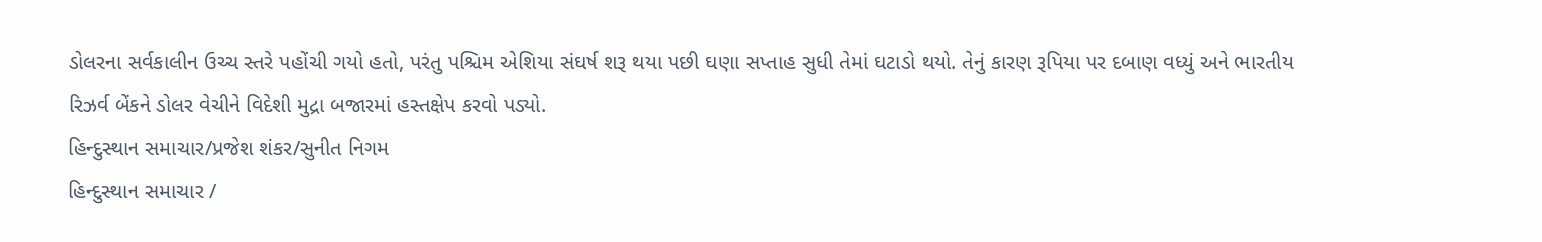ડોલરના સર્વકાલીન ઉચ્ચ સ્તરે પહોંચી ગયો હતો, પરંતુ પશ્ચિમ એશિયા સંઘર્ષ શરૂ થયા પછી ઘણા સપ્તાહ સુધી તેમાં ઘટાડો થયો. તેનું કારણ રૂપિયા પર દબાણ વધ્યું અને ભારતીય રિઝર્વ બેંકને ડોલર વેચીને વિદેશી મુદ્રા બજારમાં હસ્તક્ષેપ કરવો પડ્યો.
હિન્દુસ્થાન સમાચાર/પ્રજેશ શંકર/સુનીત નિગમ
હિન્દુસ્થાન સમાચાર /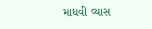માધવી વ્યાસ